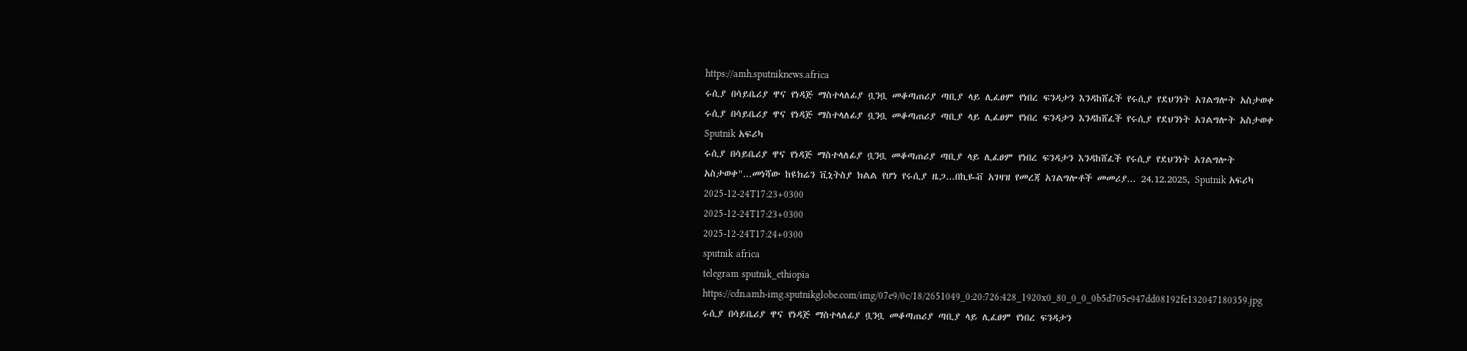https://amh.sputniknews.africa
ሩሲያ በሳይቤሪያ ዋና የነዳጅ ማስተላለፊያ ቧንቧ መቆጣጠሪያ ጣቢያ ላይ ሊፈፀም የነበረ ፍንዳታን እንዳከሸፈች የሩሲያ የደህንነት አገልግሎት አስታወቀ
ሩሲያ በሳይቤሪያ ዋና የነዳጅ ማስተላለፊያ ቧንቧ መቆጣጠሪያ ጣቢያ ላይ ሊፈፀም የነበረ ፍንዳታን እንዳከሸፈች የሩሲያ የደህንነት አገልግሎት አስታወቀ
Sputnik አፍሪካ
ሩሲያ በሳይቤሪያ ዋና የነዳጅ ማስተላለፊያ ቧንቧ መቆጣጠሪያ ጣቢያ ላይ ሊፈፀም የነበረ ፍንዳታን እንዳከሸፈች የሩሲያ የደህንነት አገልግሎት አስታወቀ"...መነሻው ከዩክሬን ቪኒትስያ ክልል የሆነ የሩሲያ ዜጋ...በኪዬቭ አገዛዝ የመረጃ አገልግሎቶች መመሪያ... 24.12.2025, Sputnik አፍሪካ
2025-12-24T17:23+0300
2025-12-24T17:23+0300
2025-12-24T17:24+0300
sputnik africa
telegram sputnik_ethiopia
https://cdn.amh-img.sputnikglobe.com/img/07e9/0c/18/2651049_0:20:726:428_1920x0_80_0_0_0b5d705e947dd08192fe132047180359.jpg
ሩሲያ በሳይቤሪያ ዋና የነዳጅ ማስተላለፊያ ቧንቧ መቆጣጠሪያ ጣቢያ ላይ ሊፈፀም የነበረ ፍንዳታን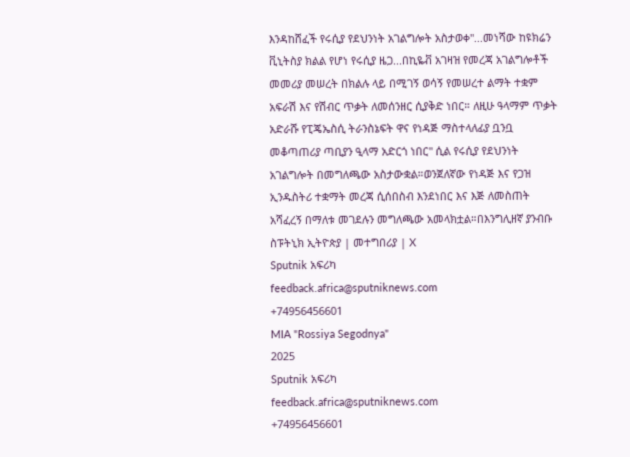እንዳከሸፈች የሩሲያ የደህንነት አገልግሎት አስታወቀ"...መነሻው ከዩክሬን ቪኒትስያ ክልል የሆነ የሩሲያ ዜጋ...በኪዬቭ አገዛዝ የመረጃ አገልግሎቶች መመሪያ መሠረት በክልሉ ላይ በሚገኝ ወሳኝ የመሠረተ ልማት ተቋም አፍራሽ እና የሽብር ጥቃት ለመሰንዘር ሲያቅድ ነበር። ለዚሁ ዓላማም ጥቃት አድራሹ የፒጄኤስሲ ትራንስኔፍት ዋና የነዳጅ ማስተላለፊያ ቧንቧ መቆጣጠሪያ ጣቢያን ዒላማ አድርጎ ነበር" ሲል የሩሲያ የደህንነት አገልግሎት በመግለጫው አስታውቋል።ወንጀለኛው የነዳጅ እና የጋዝ ኢንዱስትሪ ተቋማት መረጃ ሲሰበስብ እንደነበር እና እጅ ለመስጠት አሻፈረኝ በማለቱ መገደሉን መግለጫው አመላክቷል።በእንግሊዘኛ ያንብቡ ስፑትኒክ ኢትዮጵያ | መተግበሪያ | X
Sputnik አፍሪካ
feedback.africa@sputniknews.com
+74956456601
MIA "Rossiya Segodnya"
2025
Sputnik አፍሪካ
feedback.africa@sputniknews.com
+74956456601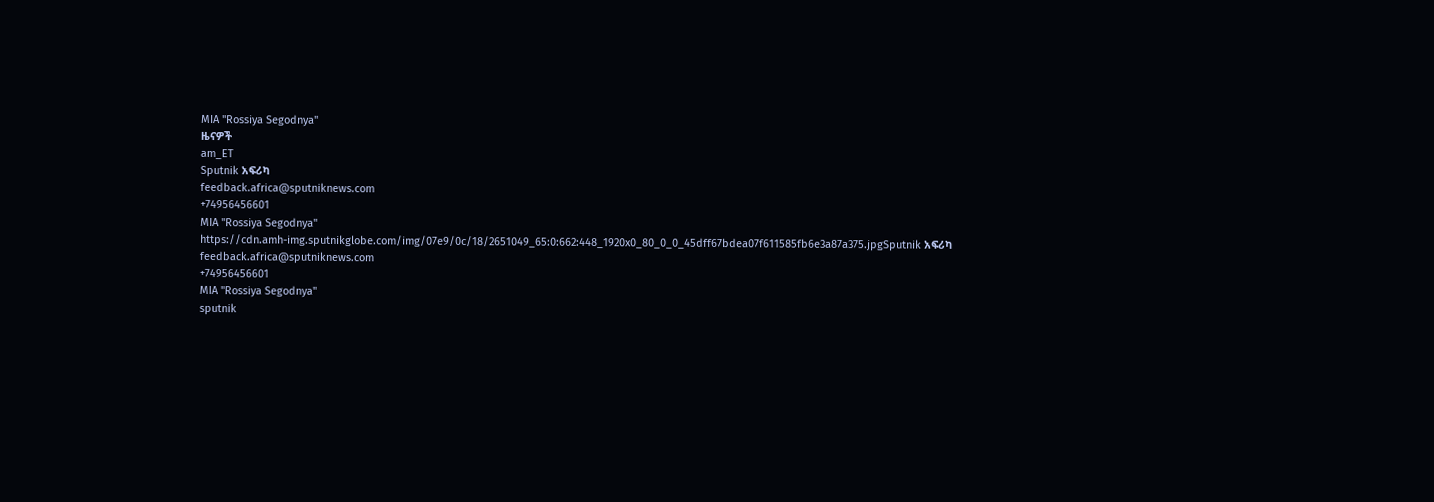MIA "Rossiya Segodnya"
ዜናዎች
am_ET
Sputnik አፍሪካ
feedback.africa@sputniknews.com
+74956456601
MIA "Rossiya Segodnya"
https://cdn.amh-img.sputnikglobe.com/img/07e9/0c/18/2651049_65:0:662:448_1920x0_80_0_0_45dff67bdea07f611585fb6e3a87a375.jpgSputnik አፍሪካ
feedback.africa@sputniknews.com
+74956456601
MIA "Rossiya Segodnya"
sputnik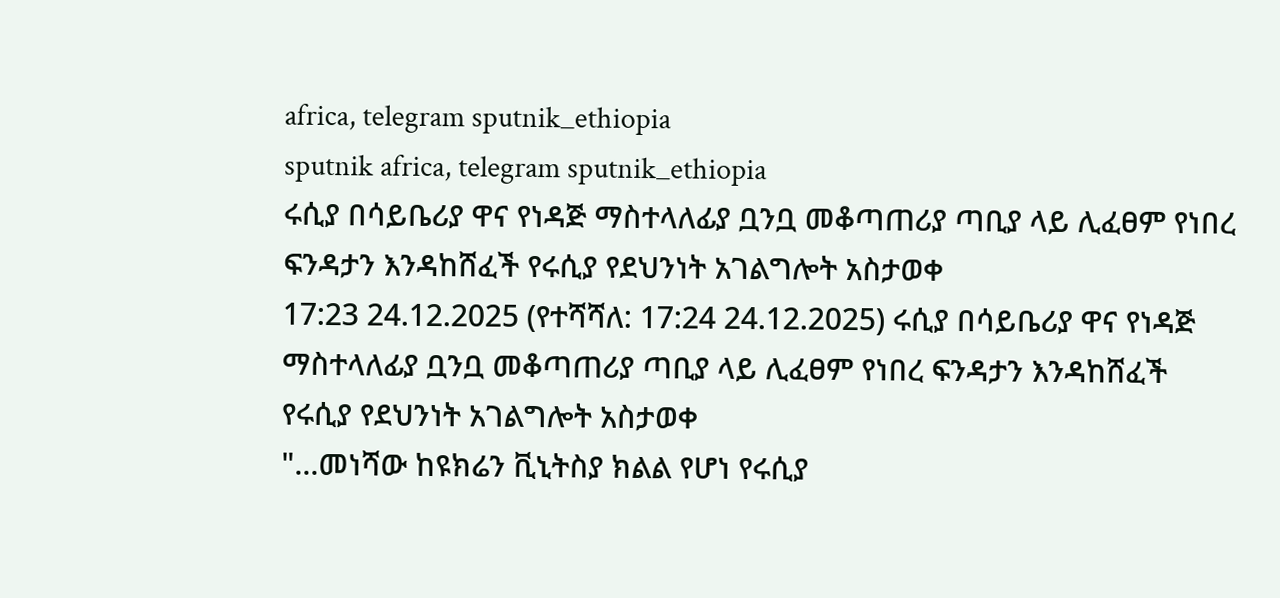africa, telegram sputnik_ethiopia
sputnik africa, telegram sputnik_ethiopia
ሩሲያ በሳይቤሪያ ዋና የነዳጅ ማስተላለፊያ ቧንቧ መቆጣጠሪያ ጣቢያ ላይ ሊፈፀም የነበረ ፍንዳታን እንዳከሸፈች የሩሲያ የደህንነት አገልግሎት አስታወቀ
17:23 24.12.2025 (የተሻሻለ: 17:24 24.12.2025) ሩሲያ በሳይቤሪያ ዋና የነዳጅ ማስተላለፊያ ቧንቧ መቆጣጠሪያ ጣቢያ ላይ ሊፈፀም የነበረ ፍንዳታን እንዳከሸፈች የሩሲያ የደህንነት አገልግሎት አስታወቀ
"...መነሻው ከዩክሬን ቪኒትስያ ክልል የሆነ የሩሲያ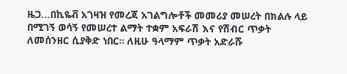ዜጋ...በኪዬቭ አገዛዝ የመረጃ አገልግሎቶች መመሪያ መሠረት በክልሉ ላይ በሚገኝ ወሳኝ የመሠረተ ልማት ተቋም አፍራሽ እና የሽብር ጥቃት ለመሰንዘር ሲያቅድ ነበር። ለዚሁ ዓላማም ጥቃት አድራሹ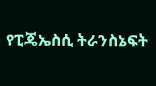የፒጄኤስሲ ትራንስኔፍት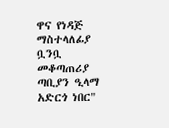ዋና የነዳጅ ማስተላለፊያ ቧንቧ መቆጣጠሪያ ጣቢያን ዒላማ አድርጎ ነበር"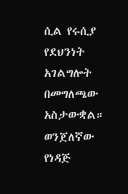ሲል የሩሲያ የደህንነት አገልግሎት በመግለጫው አስታውቋል።
ወንጀለኛው የነዳጅ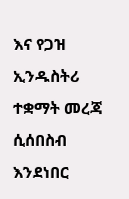እና የጋዝ ኢንዱስትሪ ተቋማት መረጃ ሲሰበስብ እንደነበር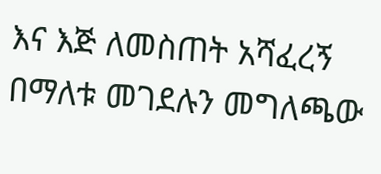እና እጅ ለመስጠት አሻፈረኝ በማለቱ መገደሉን መግለጫው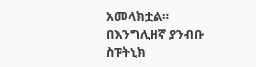አመላክቷል።
በእንግሊዘኛ ያንብቡ
ስፑትኒክ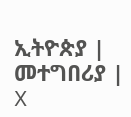ኢትዮጵያ | መተግበሪያ | X